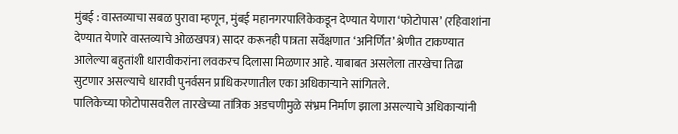मुंबई : वास्तव्याचा सबळ पुरावा म्हणून, मुंबई महानगरपालिकेकडून देण्यात येणारा ‘फोटोपास’ (रहिवाशांना देण्यात येणारे वास्तव्याचे ओळखपत्र) सादर करूनही पात्रता सर्वेक्षणात ‘अनिर्णित’ श्रेणीत टाकण्यात आलेल्या बहुतांशी धारावीकरांना लवकरच दिलासा मिळणार आहे. याबाबत असलेला तारखेचा तिढा सुटणार असल्याचे धारावी पुनर्वसन प्राधिकरणातील एका अधिकाऱ्याने सांगितले.
पालिकेच्या फोटोपासवरील तारखेच्या तांत्रिक अडचणीमुळे संभ्रम निर्माण झाला असल्याचे अधिकाऱ्यांनी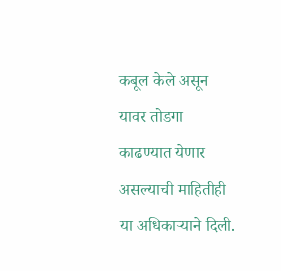कबूल केले असून यावर तोडगा काढण्यात येणार असल्याची माहितीही या अधिकाऱ्याने दिली.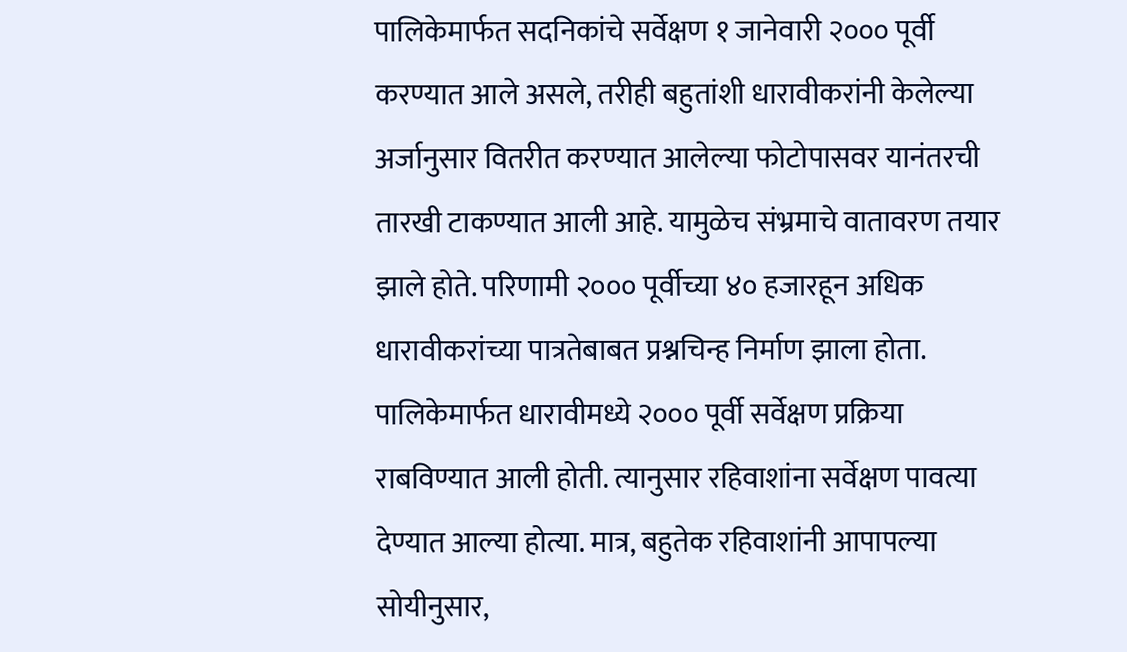पालिकेमार्फत सदनिकांचे सर्वेक्षण १ जानेवारी २००० पूर्वी करण्यात आले असले, तरीही बहुतांशी धारावीकरांनी केलेल्या अर्जानुसार वितरीत करण्यात आलेल्या फोटोपासवर यानंतरची तारखी टाकण्यात आली आहे. यामुळेच संभ्रमाचे वातावरण तयार झाले होते. परिणामी २००० पूर्वीच्या ४० हजारहून अधिक धारावीकरांच्या पात्रतेबाबत प्रश्नचिन्ह निर्माण झाला होता.
पालिकेमार्फत धारावीमध्ये २००० पूर्वी सर्वेक्षण प्रक्रिया राबविण्यात आली होती. त्यानुसार रहिवाशांना सर्वेक्षण पावत्या देण्यात आल्या होत्या. मात्र, बहुतेक रहिवाशांनी आपापल्या सोयीनुसार,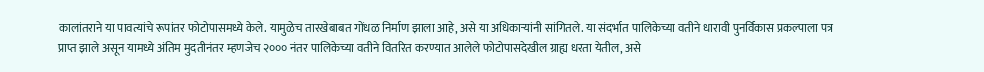कालांतराने या पावत्यांचे रूपांतर फोटोपासमध्ये केले. यामुळेच तारखेबाबत गोंधळ निर्माण झाला आहे, असे या अधिकाऱ्यांनी सांगितले. या संदर्भात पालिकेच्या वतीने धारावी पुनर्विकास प्रकल्पाला पत्र प्राप्त झाले असून यामध्ये अंतिम मुदतीनंतर म्हणजेच २००० नंतर पालिकेच्या वतीने वितरित करण्यात आलेले फोटोपासदेखील ग्राह्य धरता येतील, असे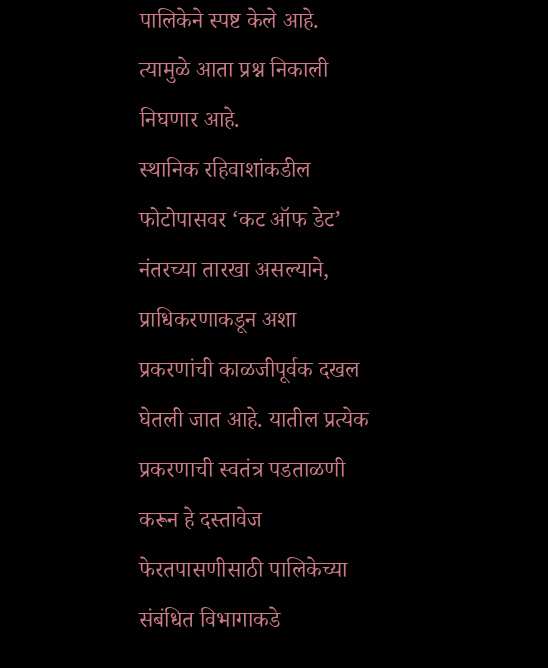पालिकेने स्पष्ट केले आहे. त्यामुळे आता प्रश्न निकाली निघणार आहे.
स्थानिक रहिवाशांकडील फोटोपासवर ‘कट ऑफ डेट’ नंतरच्या तारखा असल्याने, प्राधिकरणाकडून अशा प्रकरणांची काळजीपूर्वक दखल घेतली जात आहे. यातील प्रत्येक प्रकरणाची स्वतंत्र पडताळणी करून हे दस्तावेज फेरतपासणीसाठी पालिकेच्या संबंधित विभागाकडे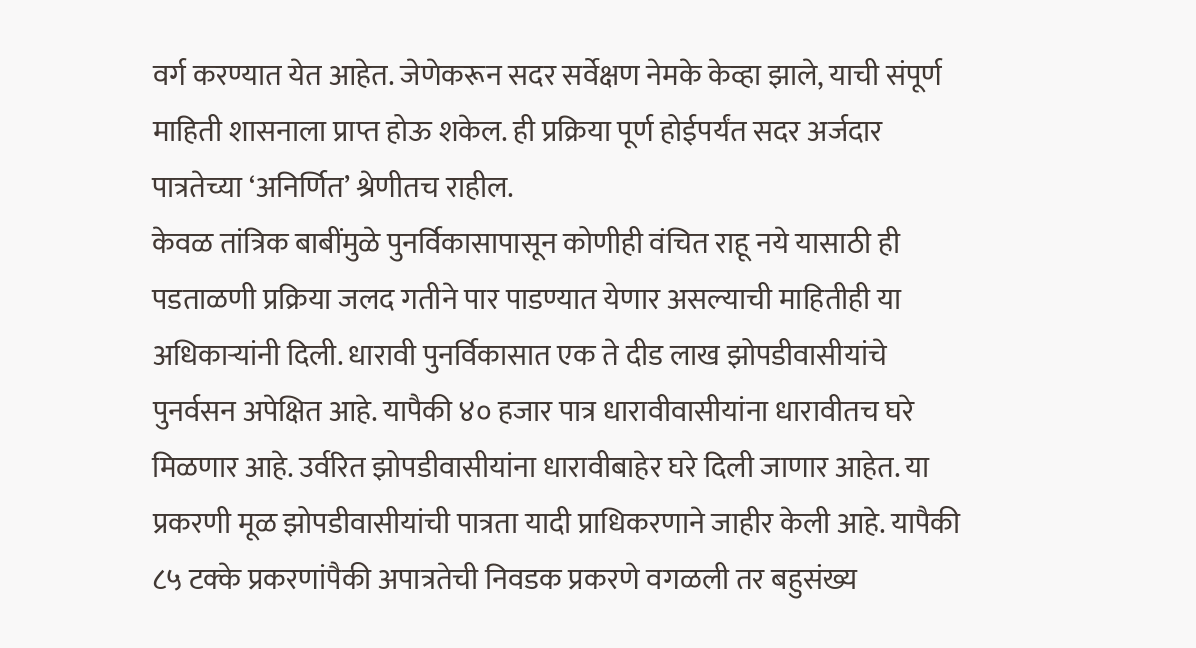वर्ग करण्यात येत आहेत. जेणेकरून सदर सर्वेक्षण नेमके केव्हा झाले, याची संपूर्ण माहिती शासनाला प्राप्त होऊ शकेल. ही प्रक्रिया पूर्ण होईपर्यंत सदर अर्जदार पात्रतेच्या ‘अनिर्णित’ श्रेणीतच राहील.
केवळ तांत्रिक बाबींमुळे पुनर्विकासापासून कोणीही वंचित राहू नये यासाठी ही पडताळणी प्रक्रिया जलद गतीने पार पाडण्यात येणार असल्याची माहितीही या अधिकाऱ्यांनी दिली. धारावी पुनर्विकासात एक ते दीड लाख झोपडीवासीयांचे पुनर्वसन अपेक्षित आहे. यापैकी ४० हजार पात्र धारावीवासीयांना धारावीतच घरे मिळणार आहे. उर्वरित झोपडीवासीयांना धारावीबाहेर घरे दिली जाणार आहेत. या प्रकरणी मूळ झोपडीवासीयांची पात्रता यादी प्राधिकरणाने जाहीर केली आहे. यापैकी ८५ टक्के प्रकरणांपैकी अपात्रतेची निवडक प्रकरणे वगळली तर बहुसंख्य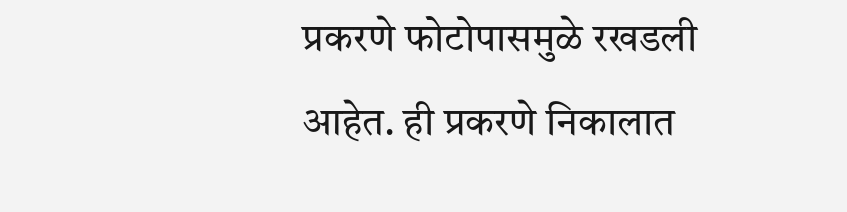प्रकरणे फोटोपासमुळे रखडली आहेत. ही प्रकरणे निकालात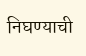निघण्याची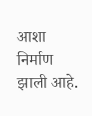आशा निर्माण झाली आहे.